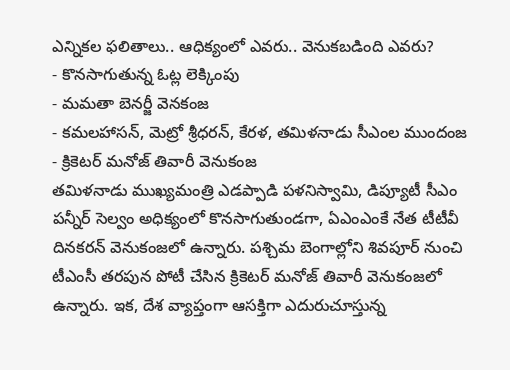ఎన్నికల ఫలితాలు.. ఆధిక్యంలో ఎవరు.. వెనుకబడింది ఎవరు?
- కొనసాగుతున్న ఓట్ల లెక్కింపు
- మమతా బెనర్జీ వెనకంజ
- కమలహాసన్, మెట్రో శ్రీధరన్, కేరళ, తమిళనాడు సీఎంల ముందంజ
- క్రికెటర్ మనోజ్ తివారీ వెనుకంజ
తమిళనాడు ముఖ్యమంత్రి ఎడప్పాడి పళనిస్వామి, డిప్యూటీ సీఎం పన్నీర్ సెల్వం అధిక్యంలో కొనసాగుతుండగా, ఏఎంఎంకే నేత టీటీవీ దినకరన్ వెనుకంజలో ఉన్నారు. పశ్చిమ బెంగాల్లోని శివపూర్ నుంచి టీఎంసీ తరపున పోటీ చేసిన క్రికెటర్ మనోజ్ తివారీ వెనుకంజలో ఉన్నారు. ఇక, దేశ వ్యాప్తంగా ఆసక్తిగా ఎదురుచూస్తున్న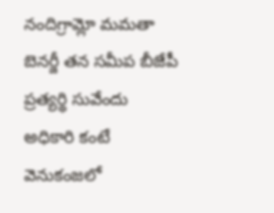నందిగ్రామ్లో మమతా బెనర్జీ తన సమీప బీజేపీ ప్రత్యర్థి సువేందు అధికారి కంటే వెనుకంజలో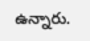ఉన్నారు.